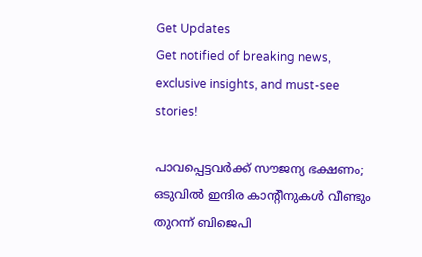Get Updates
Get notified of breaking news, exclusive insights, and must-see stories!

പാവപ്പെട്ടവര്‍ക്ക് സൗജന്യ ഭക്ഷണം; ഒടുവില്‍ ഇന്ദിര കാന്‍റീനുകള്‍ വീണ്ടും തുറന്ന് ബിജെപി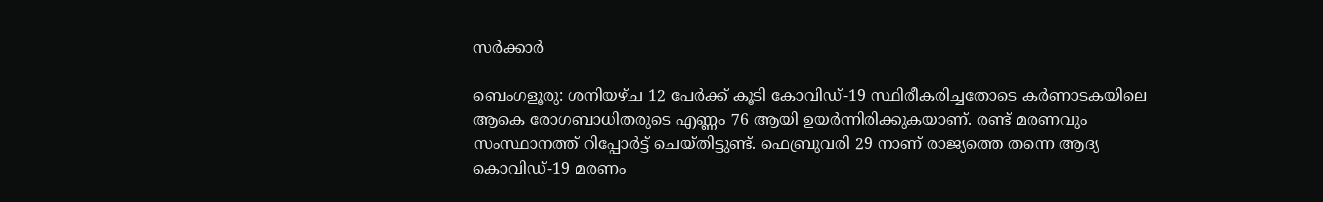സര്‍ക്കാര്‍

ബെംഗളൂരു: ശനിയഴ്ച 12 പേര്‍ക്ക് കൂടി കോവിഡ്-19 സ്ഥിരീകരിച്ചതോടെ കര്‍ണാടകയിലെ ആകെ രോഗബാധിതരുടെ എണ്ണം 76 ആയി ഉയര്‍ന്നിരിക്കുകയാണ്. രണ്ട് മരണവും സംസ്ഥാനത്ത് റിപ്പോര്‍ട്ട് ചെയ്തിട്ടുണ്ട്. ഫെബ്രുവരി 29 നാണ് രാജ്യത്തെ തന്നെ ആദ്യ കൊവിഡ്-19 മരണം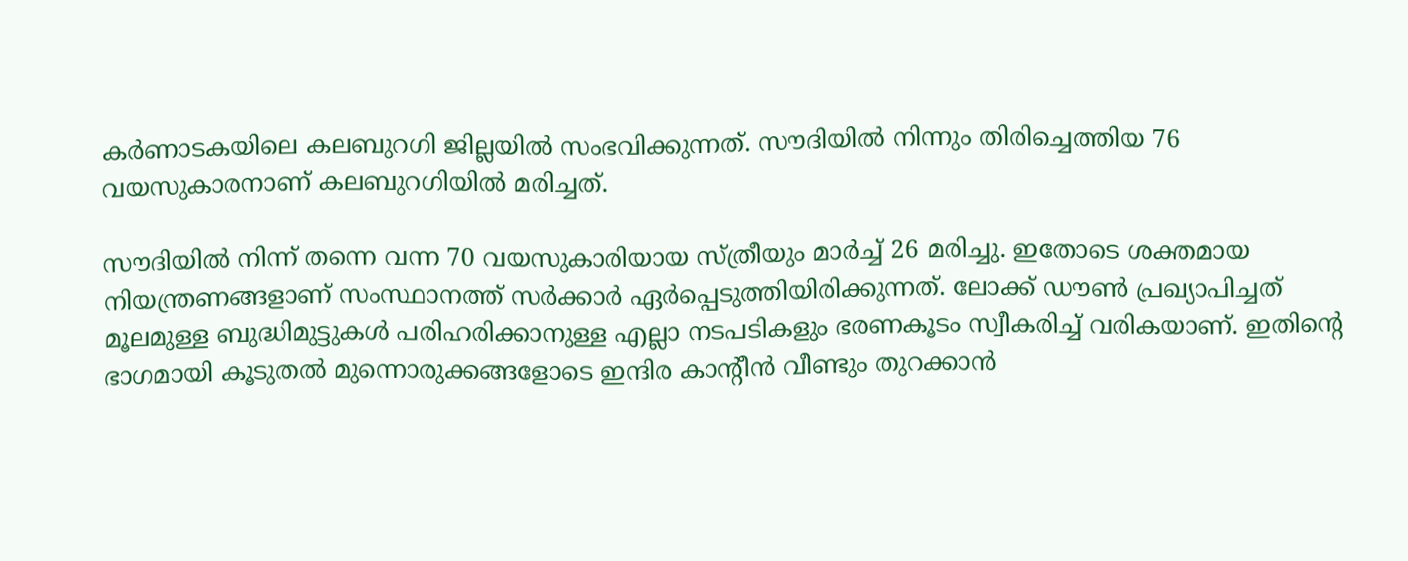കര്‍ണാടകയിലെ കലബുറഗി ജില്ലയില്‍ സംഭവിക്കുന്നത്. സൗദിയില്‍ നിന്നും തിരിച്ചെത്തിയ 76 വയസുകാരനാണ് കലബുറഗിയില്‍ മരിച്ചത്.

സൗദിയില്‍ നിന്ന് തന്നെ വന്ന 70 വയസുകാരിയായ സ്ത്രീയും മാര്‍ച്ച് 26 മരിച്ചു. ഇതോടെ ശക്തമായ നിയന്ത്രണങ്ങളാണ് സംസ്ഥാനത്ത് സര്‍ക്കാര്‍ ഏര്‍പ്പെടുത്തിയിരിക്കുന്നത്. ലോക്ക് ഡൗണ്‍ പ്രഖ്യാപിച്ചത് മൂലമുള്ള ബുദ്ധിമുട്ടുകള്‍ പരിഹരിക്കാനുള്ള എല്ലാ നടപടികളും ഭരണകൂടം സ്വീകരിച്ച് വരികയാണ്. ഇതിന്‍റെ ഭാഗമായി കൂടുതല്‍ മുന്നൊരുക്കങ്ങളോടെ ഇന്ദിര കാന്‍റീന്‍ വീണ്ടും തുറക്കാന്‍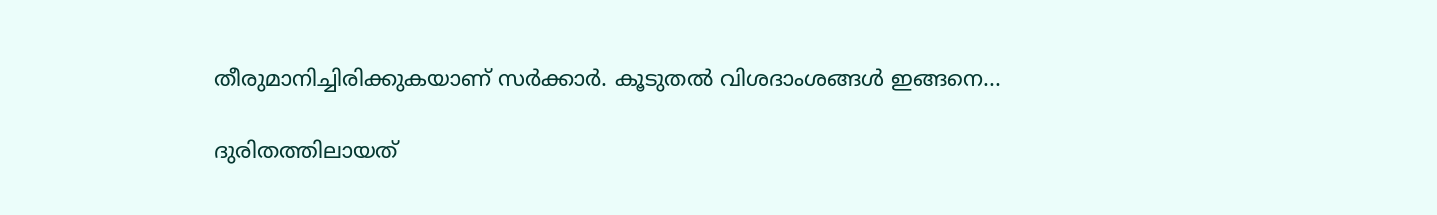തീരുമാനിച്ചിരിക്കുകയാണ് സര്‍ക്കാര്‍. കൂടുതല്‍ വിശദാംശങ്ങള്‍ ഇങ്ങനെ...

ദുരിതത്തിലായത്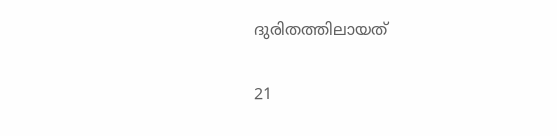ദുരിതത്തിലായത്

21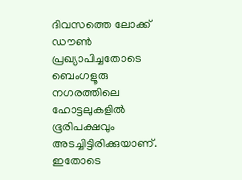ദിവസത്തെ ലോക്ക് ഡൗണ്‍ പ്രഖ്യാപിച്ചതോടെ ബെംഗളൂരു നഗരത്തിലെ ഹോട്ടലുകളില്‍ ഭൂരിപക്ഷവും അടച്ചിട്ടിരിക്കുയാണ്. ഇതോടെ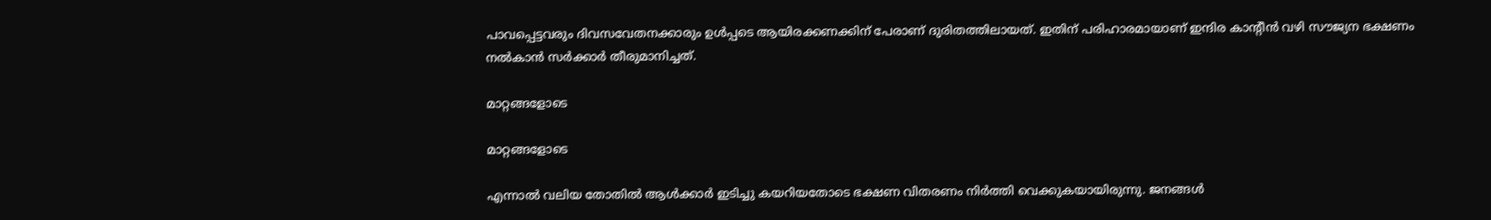പാവപ്പെട്ടവരും ദിവസവേതനക്കാരും ഉള്‍പ്പടെ ആയിരക്കണക്കിന് പേരാണ് ദുരിതത്തിലായത്. ഇതിന് പരിഹാരമായാണ് ഇന്ദിര കാന്‍റീന്‍ വഴി സൗജ്യന ഭക്ഷണം നല്‍കാന്‍ സര്‍ക്കാര്‍ തീരുമാനിച്ചത്.

മാറ്റങ്ങളോടെ

മാറ്റങ്ങളോടെ

എന്നാല്‍ വലിയ തോതില്‍ ആള്‍ക്കാര്‍ ഇടിച്ചു കയറിയതോടെ ഭക്ഷണ വിതരണം നിര്‍ത്തി വെക്കുകയായിരുന്നു. ജനങ്ങള്‍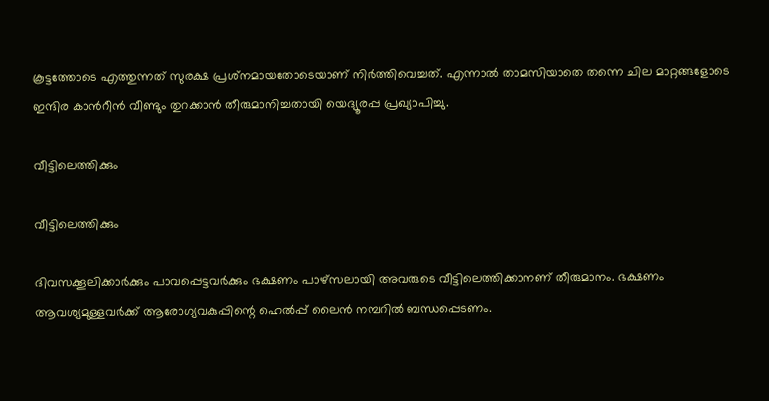കൂട്ടത്തോടെ എത്തുന്നത് സുരക്ഷ പ്രശ്‌നമായതോടെയാണ് നിര്‍ത്തിവെച്ചത്. എന്നാല്‍ താമസിയാതെ തന്നെ ചില മാറ്റങ്ങളോടെ ഇന്ദിര കാന്‍റീന്‍ വീണ്ടും തുറക്കാന്‍ തീരുമാനിച്ചതായി യെദ്യൂരപ്പ പ്രഖ്യാപിച്ചു.

വീട്ടിലെത്തിക്കും

വീട്ടിലെത്തിക്കും

ദിവസക്കൂലിക്കാര്‍ക്കും പാവപ്പെട്ടവര്‍ക്കും ഭക്ഷണം പാഴ്‌സലായി അവരുടെ വീട്ടിലെത്തിക്കാനണ് തീരുമാനം. ഭക്ഷണം ആവശ്യമുള്ളവര്‍ക്ക് ആരോഗ്യവകുപ്പിന്റെ ഹെല്‍പ്പ് ലൈന്‍ നമ്പറില്‍ ബന്ധപ്പെടണം.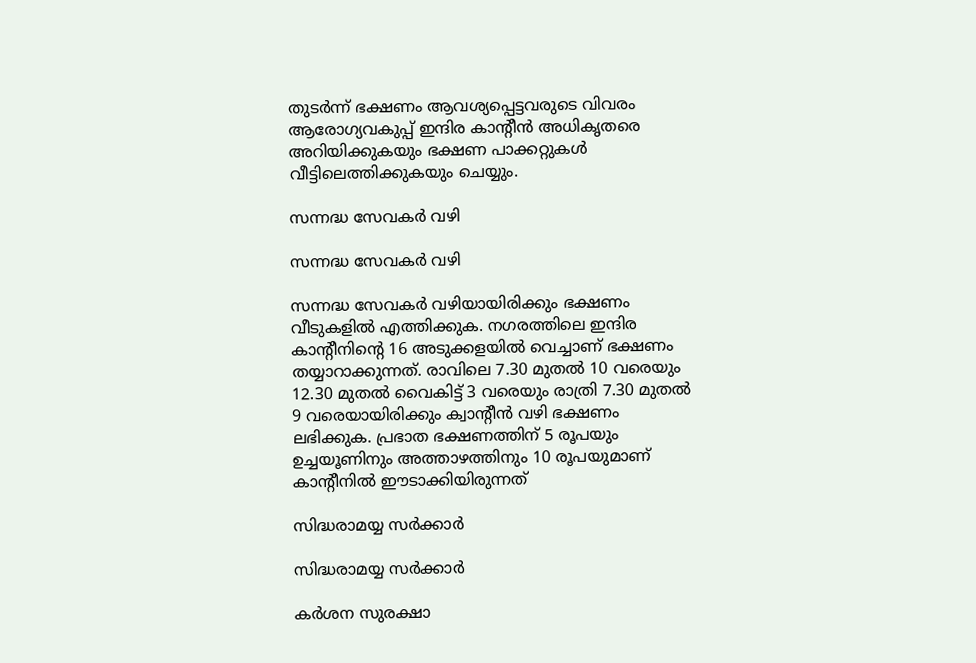തുടര്‍ന്ന് ഭക്ഷണം ആവശ്യപ്പെട്ടവരുടെ വിവരം ആരോഗ്യവകുപ്പ് ഇന്ദിര കാന്റീന്‍ അധികൃതരെ അറിയിക്കുകയും ഭക്ഷണ പാക്കറ്റുകള്‍ വീട്ടിലെത്തിക്കുകയും ചെയ്യും.

സന്നദ്ധ സേവകര്‍ വഴി

സന്നദ്ധ സേവകര്‍ വഴി

സന്നദ്ധ സേവകര്‍ വഴിയായിരിക്കും ഭക്ഷണം വീടുകളില്‍ എത്തിക്കുക. നഗരത്തിലെ ഇന്ദിര കാന്റീനിന്റെ 16 അടുക്കളയില്‍ വെച്ചാണ് ഭക്ഷണം തയ്യാറാക്കുന്നത്. രാവിലെ 7.30 മുതല്‍ 10 വരെയും 12.30 മുതല്‍ വൈകിട്ട് 3 വരെയും രാത്രി 7.30 മുതല്‍ 9 വരെയായിരിക്കും ക്വാന്‍റീന്‍ വഴി ഭക്ഷണം ലഭിക്കുക. പ്രഭാത ഭക്ഷണത്തിന് 5 രൂപയും ഉച്ചയൂണിനും അത്താഴത്തിനും 10 രൂപയുമാണ് കാന്‍റീനില്‍ ഈടാക്കിയിരുന്നത്

സിദ്ധരാമയ്യ സര്‍ക്കാര്‍

സിദ്ധരാമയ്യ സര്‍ക്കാര്‍

കര്‍ശന സുരക്ഷാ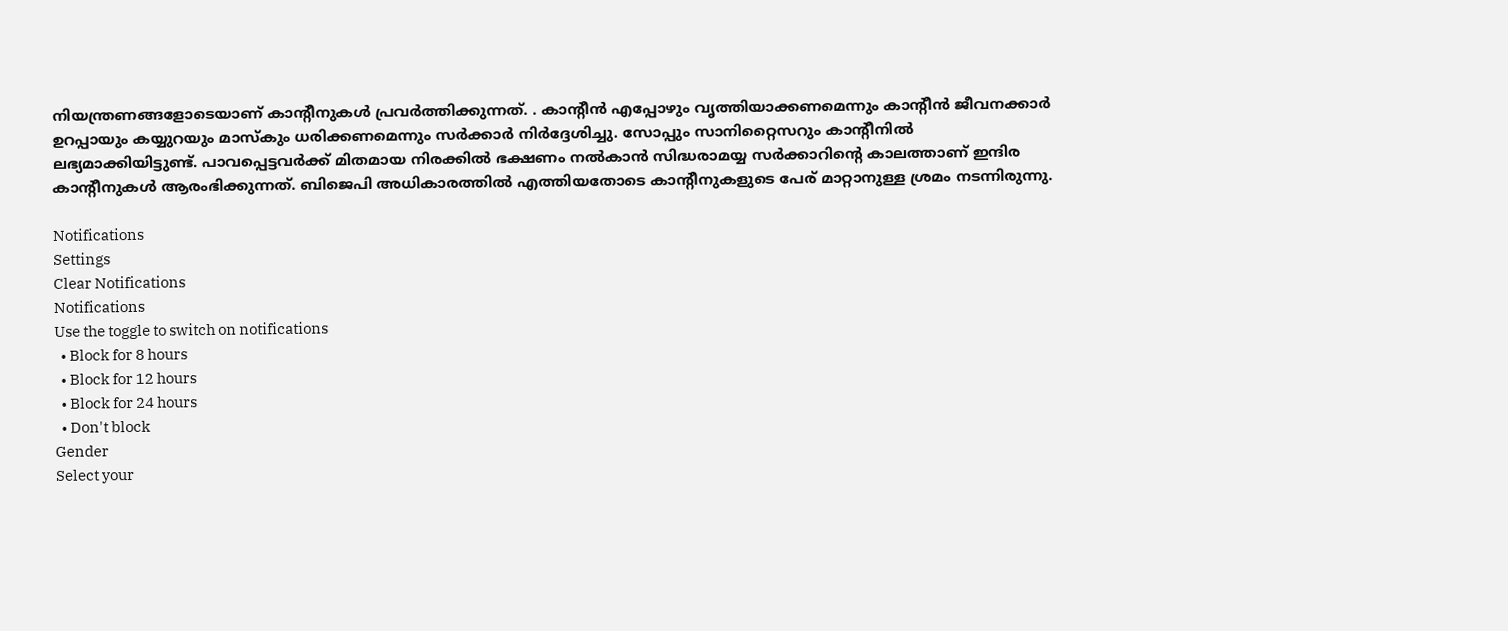നിയന്ത്രണങ്ങളോടെയാണ് കാന്‍റീനുകള്‍ പ്രവര്‍ത്തിക്കുന്നത്. . കാന്റീന്‍ എപ്പോഴും വൃത്തിയാക്കണമെന്നും കാന്റീന്‍ ജീവനക്കാര്‍ ഉറപ്പായും കയ്യുറയും മാസ്കും ധരിക്കണമെന്നും സര്‍ക്കാര്‍ നിര്‍ദ്ദേശിച്ചു. സോപ്പും സാനിറ്റൈസറും കാന്റീനില്‍ ലഭ്യമാക്കിയിട്ടുണ്ട്. പാവപ്പെട്ടവര്‍ക്ക് മിതമായ നിരക്കില്‍ ഭക്ഷണം നല്‍കാന്‍ സിദ്ധരാമയ്യ സര്‍ക്കാറിന്‍റെ കാലത്താണ് ഇന്ദിര കാന്‍റീനുകള്‍ ആരംഭിക്കുന്നത്. ബിജെപി അധികാരത്തില്‍ എത്തിയതോടെ കാന്‍റീനുകളുടെ പേര് മാറ്റാനുള്ള ശ്രമം നടന്നിരുന്നു.

Notifications
Settings
Clear Notifications
Notifications
Use the toggle to switch on notifications
  • Block for 8 hours
  • Block for 12 hours
  • Block for 24 hours
  • Don't block
Gender
Select your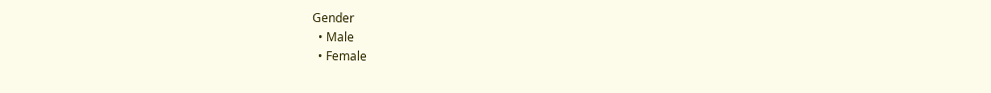Gender
  • Male
  • Female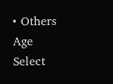• Others
Age
Select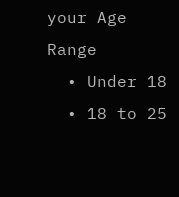your Age Range
  • Under 18
  • 18 to 25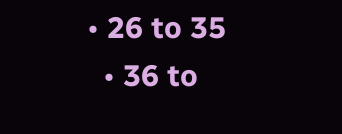• 26 to 35
  • 36 to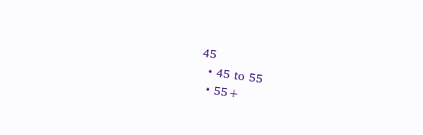45
  • 45 to 55
  • 55+